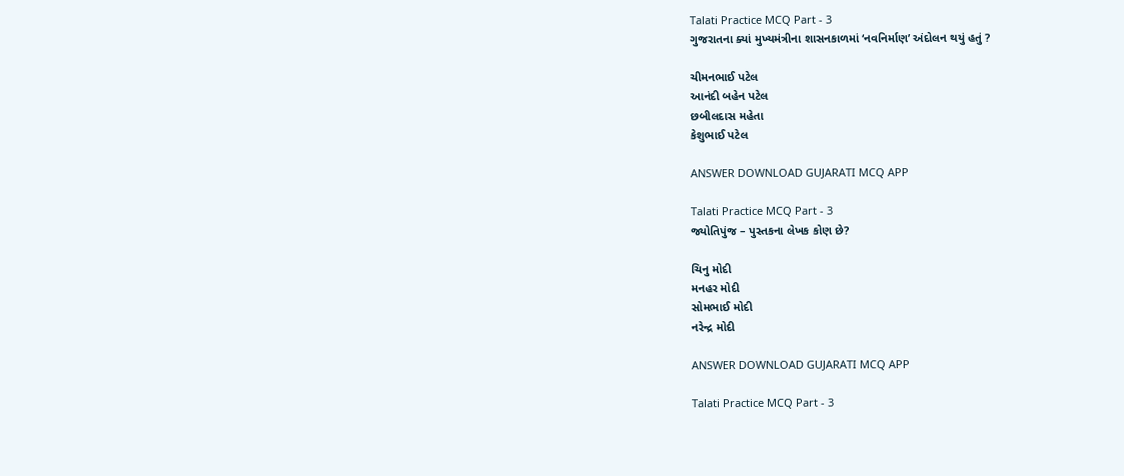Talati Practice MCQ Part - 3
ગુજરાતના ક્યાં મુખ્યમંત્રીના શાસનકાળમાં ‘નવનિર્માણ’ અંદોલન થયું હતું ?

ચીમનભાઈ પટેલ
આનંદી બહેન પટેલ
છબીલદાસ મહેતા
કેશુભાઈ પટેલ

ANSWER DOWNLOAD GUJARATI MCQ APP

Talati Practice MCQ Part - 3
જ્યોતિપુંજ – પુસ્તકના લેખક કોણ છે?

ચિનુ મોદી
મનહર મોદી
સોમભાઈ મોદી
નરેન્દ્ર મોદી

ANSWER DOWNLOAD GUJARATI MCQ APP

Talati Practice MCQ Part - 3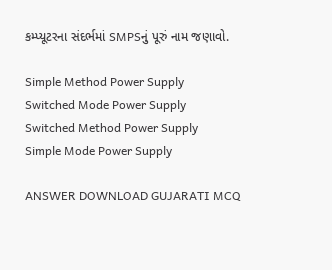કમ્પ્યૂટરના સંદર્ભમાં SMPSનું પૂરું નામ જણાવો.

Simple Method Power Supply
Switched Mode Power Supply
Switched Method Power Supply
Simple Mode Power Supply

ANSWER DOWNLOAD GUJARATI MCQ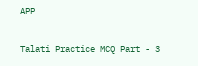APP

Talati Practice MCQ Part - 3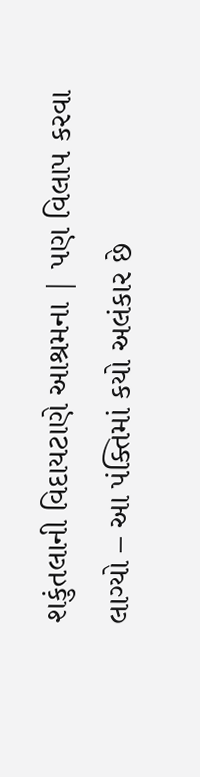શકુંતલાની વિદાયટાણે આશ્રમના | પણ વિલાપ કરવા લાગ્યો – આ પંક્તિમાં કયો અલંકાર છે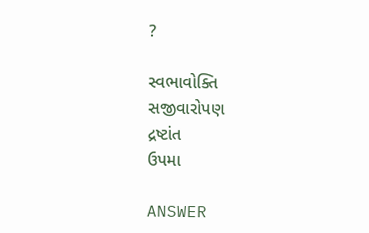?

સ્વભાવોક્તિ
સજીવારોપણ
દ્રષ્ટાંત
ઉપમા

ANSWER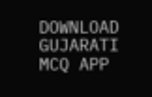DOWNLOAD GUJARATI MCQ APP